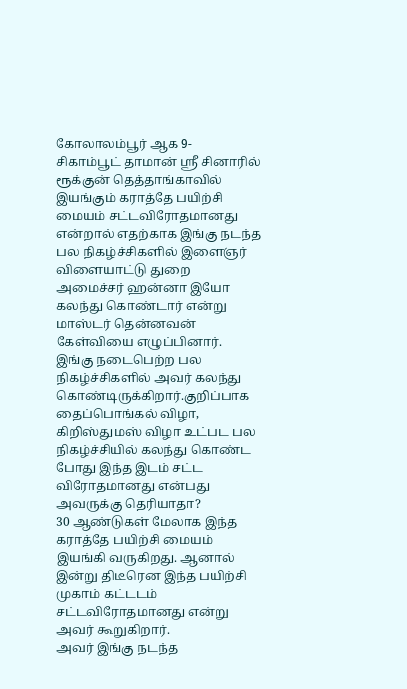கோலாலம்பூர் ஆக 9-
சிகாம்பூட் தாமான் ஸ்ரீ சினாரில் ரூக்குன் தெத்தாங்காவில் இயங்கும் கராத்தே பயிற்சி மையம் சட்டவிரோதமானது என்றால் எதற்காக இங்கு நடந்த பல நிகழ்ச்சிகளில் இளைஞர் விளையாட்டு துறை அமைச்சர் ஹன்னா இயோ கலந்து கொண்டார் என்று மாஸ்டர் தென்னவன் கேள்வியை எழுப்பினார்.
இங்கு நடைபெற்ற பல நிகழ்ச்சிகளில் அவர் கலந்து கொண்டிருக்கிறார்.குறிப்பாக தைப்பொங்கல் விழா, கிறிஸ்துமஸ் விழா உட்பட பல நிகழ்ச்சியில் கலந்து கொண்ட போது இந்த இடம் சட்ட விரோதமானது என்பது அவருக்கு தெரியாதா?
30 ஆண்டுகள் மேலாக இந்த கராத்தே பயிற்சி மையம் இயங்கி வருகிறது. ஆனால் இன்று திடீரென இந்த பயிற்சி முகாம் கட்டடம் சட்டவிரோதமானது என்று அவர் கூறுகிறார்.
அவர் இங்கு நடந்த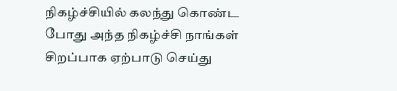நிகழ்ச்சியில் கலந்து கொண்ட போது அந்த நிகழ்ச்சி நாங்கள் சிறப்பாக ஏற்பாடு செய்து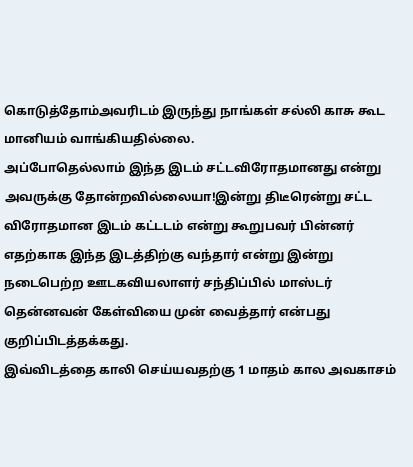கொடுத்தோம்அவரிடம் இருந்து நாங்கள் சல்லி காசு கூட மானியம் வாங்கியதில்லை.
அப்போதெல்லாம் இந்த இடம் சட்டவிரோதமானது என்று அவருக்கு தோன்றவில்லையா!இன்று திடீரென்று சட்ட விரோதமான இடம் கட்டடம் என்று கூறுபவர் பின்னர் எதற்காக இந்த இடத்திற்கு வந்தார் என்று இன்று நடைபெற்ற ஊடகவியலாளர் சந்திப்பில் மாஸ்டர் தென்னவன் கேள்வியை முன் வைத்தார் என்பது குறிப்பிடத்தக்கது.
இவ்விடத்தை காலி செய்யவதற்கு 1 மாதம் கால அவகாசம்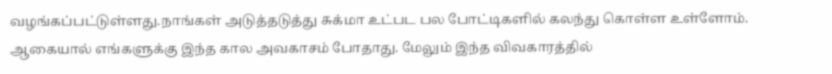வழங்கப்பட்டுள்ளது.நாங்கள் அடுத்தடுத்து சுக்மா உட்பட பல போட்டிகளில் கலந்து கொள்ள உள்ளோம். ஆகையால் எங்களுக்கு இந்த கால அவகாசம் போதாது. மேலும் இந்த விவகாரத்தில்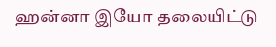ஹன்னா இயோ தலையிட்டு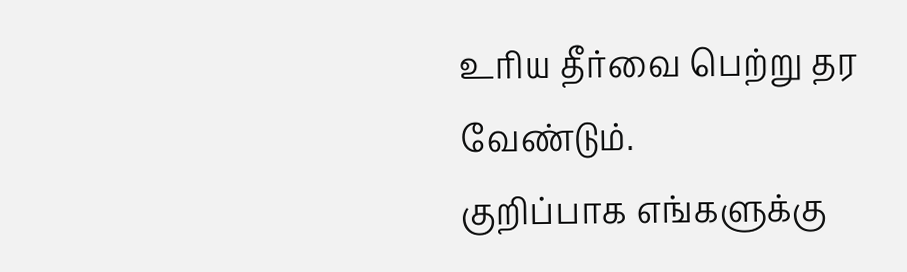உரிய தீர்வை பெற்று தர வேண்டும்.
குறிப்பாக எங்களுக்கு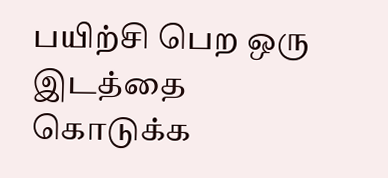பயிற்சி பெற ஒரு இடத்தை கொடுக்க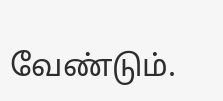வேண்டும்.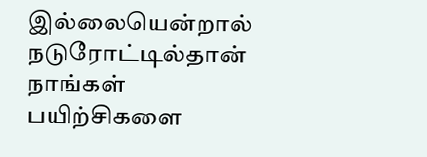இல்லையென்றால் நடுரோட்டில்தான் நாங்கள் பயிற்சிகளை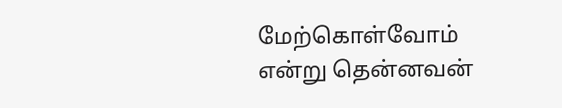மேற்கொள்வோம் என்று தென்னவன்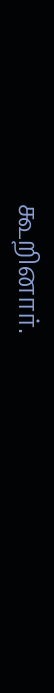கூறினார்.